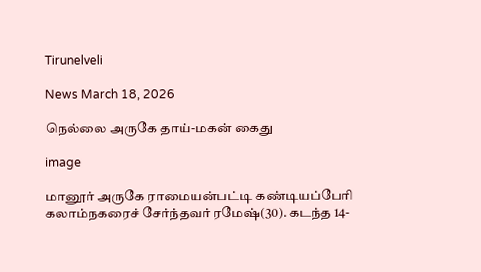Tirunelveli

News March 18, 2026

நெல்லை அருகே தாய்-மகன் கைது

image

மானூர் அருகே ராமையன்பட்டி கண்டியப்பேரி கலாம்நகரைச் சேர்ந்தவர் ரமேஷ்(30). கடந்த 14-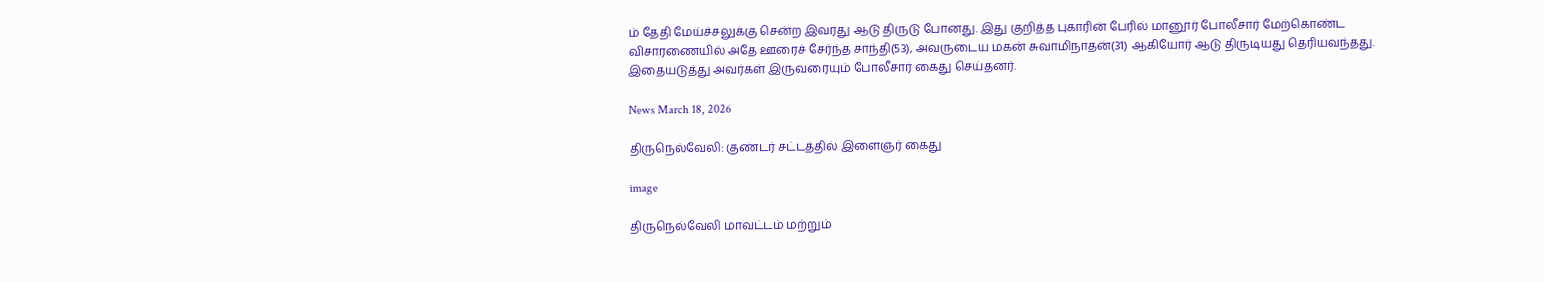ம் தேதி மேய்ச்சலுக்கு சென்ற இவரது ஆடு திருடு போனது. இது குறித்த புகாரின் பேரில் மானூர் போலீசார் மேற்கொண்ட விசாரணையில் அதே ஊரைச் சேர்ந்த சாந்தி(53), அவருடைய மகன் சுவாமிநாதன்(31) ஆகியோர் ஆடு திருடியது தெரியவந்தது. இதையடுத்து அவர்கள் இருவரையும் போலீசார் கைது செய்தனர்.

News March 18, 2026

திருநெல்வேலி: குண்டர் சட்டத்தில் இளைஞர் கைது

image

திருநெல்வேலி மாவட்டம் மற்றும்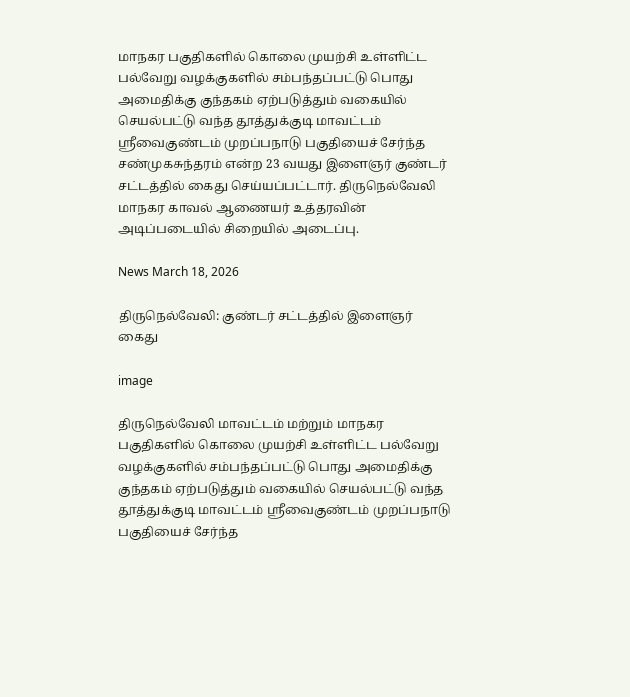மாநகர பகுதிகளில் கொலை முயற்சி உள்ளிட்ட பல்வேறு வழக்குகளில் சம்பந்தப்பட்டு பொது அமைதிக்கு குந்தகம் ஏற்படுத்தும் வகையில் செயல்பட்டு வந்த தூத்துக்குடி மாவட்டம் ஸ்ரீவைகுண்டம் முறப்பநாடு பகுதியைச் சேர்ந்த சண்முகசுந்தரம் என்ற 23 வயது இளைஞர் குண்டர் சட்டத்தில் கைது செய்யப்பட்டார். திருநெல்வேலி மாநகர காவல் ஆணையர் உத்தரவின் அடிப்படையில் சிறையில் அடைப்பு.

News March 18, 2026

திருநெல்வேலி: குண்டர் சட்டத்தில் இளைஞர் கைது

image

திருநெல்வேலி மாவட்டம் மற்றும் மாநகர பகுதிகளில் கொலை முயற்சி உள்ளிட்ட பல்வேறு வழக்குகளில் சம்பந்தப்பட்டு பொது அமைதிக்கு குந்தகம் ஏற்படுத்தும் வகையில் செயல்பட்டு வந்த தூத்துக்குடி மாவட்டம் ஸ்ரீவைகுண்டம் முறப்பநாடு பகுதியைச் சேர்ந்த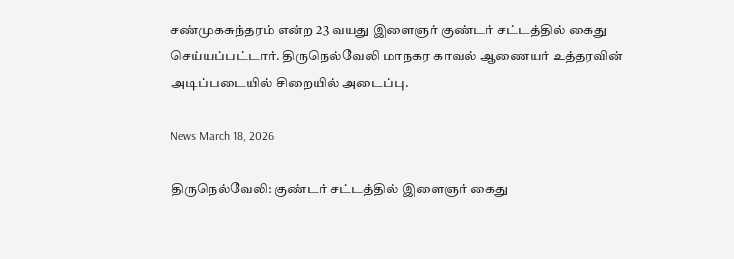சண்முகசுந்தரம் என்ற 23 வயது இளைஞர் குண்டர் சட்டத்தில் கைது செய்யப்பட்டார். திருநெல்வேலி மாநகர காவல் ஆணையர் உத்தரவின் அடிப்படையில் சிறையில் அடைப்பு.

News March 18, 2026

திருநெல்வேலி: குண்டர் சட்டத்தில் இளைஞர் கைது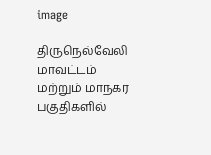image

திருநெல்வேலி மாவட்டம் மற்றும் மாநகர பகுதிகளில்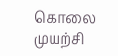கொலை முயற்சி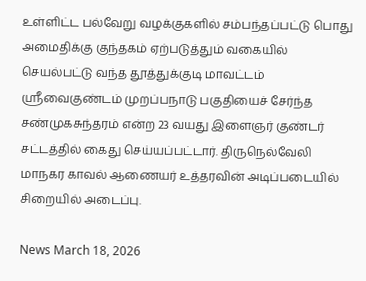உள்ளிட்ட பல்வேறு வழக்குகளில் சம்பந்தப்பட்டு பொது அமைதிக்கு குந்தகம் ஏற்படுத்தும் வகையில் செயல்பட்டு வந்த தூத்துக்குடி மாவட்டம் ஸ்ரீவைகுண்டம் முறப்பநாடு பகுதியைச் சேர்ந்த சண்முகசுந்தரம் என்ற 23 வயது இளைஞர் குண்டர் சட்டத்தில் கைது செய்யப்பட்டார். திருநெல்வேலி மாநகர காவல் ஆணையர் உத்தரவின் அடிப்படையில் சிறையில் அடைப்பு.

News March 18, 2026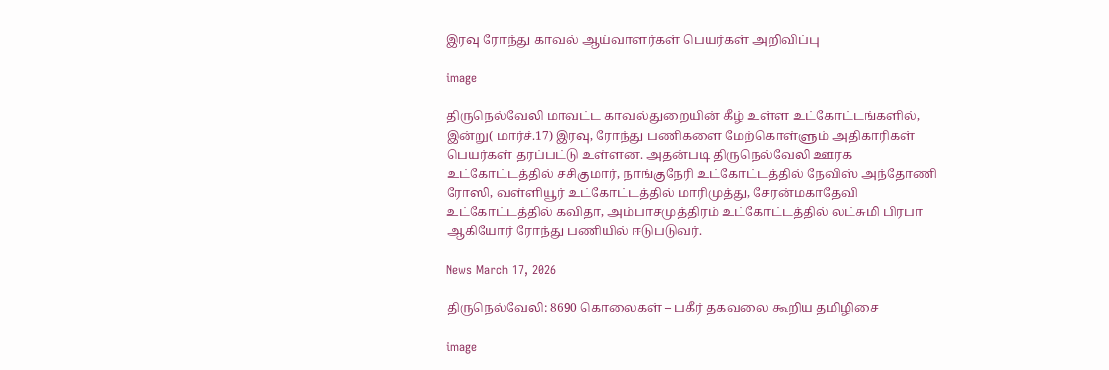இரவு ரோந்து காவல் ஆய்வாளர்கள் பெயர்கள் அறிவிப்பு

image

திருநெல்வேலி மாவட்ட காவல்துறையின் கீழ் உள்ள உட்கோட்டங்களில், இன்று( மார்ச்.17) இரவு, ரோந்து பணிகளை மேற்கொள்ளும் அதிகாரிகள் பெயர்கள் தரப்பட்டு உள்ளன. அதன்படி திருநெல்வேலி ஊரக உட்கோட்டத்தில் சசிகுமார், நாங்குநேரி உட்கோட்டத்தில் நேவிஸ் அந்தோணி ரோஸி, வள்ளியூர் உட்கோட்டத்தில் மாரிமுத்து, சேரன்மகாதேவி உட்கோட்டத்தில் கவிதா, அம்பாசமுத்திரம் உட்கோட்டத்தில் லட்சுமி பிரபா ஆகியோர் ரோந்து பணியில் ஈடுபடுவர்.

News March 17, 2026

திருநெல்வேலி: 8690 கொலைகள் – பகீர் தகவலை கூறிய தமிழிசை

image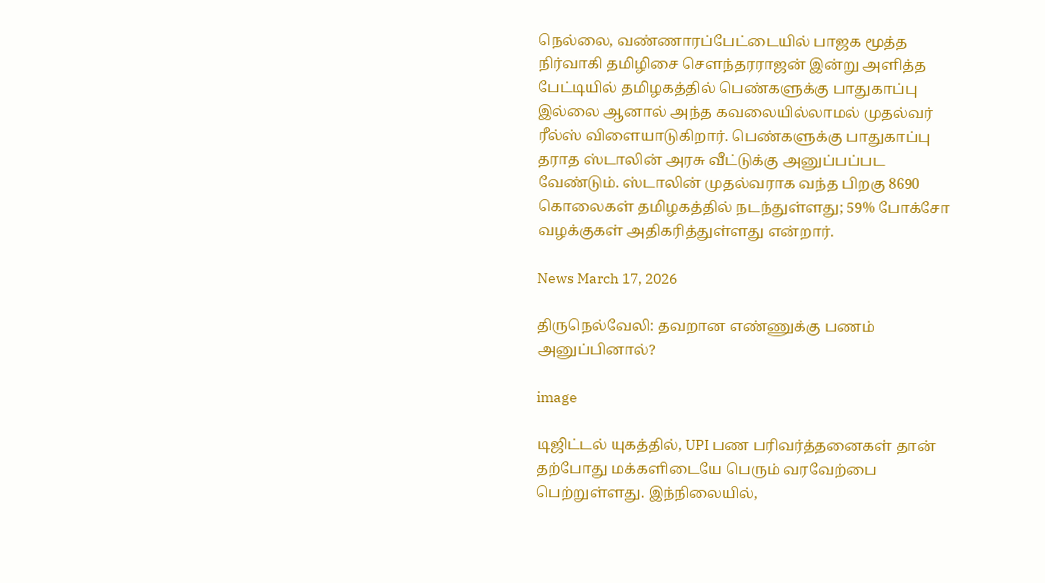நெல்லை, வண்ணாரப்பேட்டையில் பாஜக மூத்த நிர்வாகி தமிழிசை சௌந்தரராஜன் இன்று அளித்த பேட்டியில் தமிழகத்தில் பெண்களுக்கு பாதுகாப்பு இல்லை ஆனால் அந்த கவலையில்லாமல் முதல்வர் ரீல்ஸ் விளையாடுகிறார். பெண்களுக்கு பாதுகாப்பு தராத ஸ்டாலின் அரசு வீட்டுக்கு அனுப்பப்பட வேண்டும். ஸ்டாலின் முதல்வராக வந்த பிறகு 8690 கொலைகள் தமிழகத்தில் நடந்துள்ளது; 59% போக்சோ வழக்குகள் அதிகரித்துள்ளது என்றார்.

News March 17, 2026

திருநெல்வேலி: தவறான எண்ணுக்கு பணம் அனுப்பினால்?

image

டிஜிட்டல் யுகத்தில், UPI பண பரிவர்த்தனைகள் தான் தற்போது மக்களிடையே பெரும் வரவேற்பை பெற்றுள்ளது. இந்நிலையில்,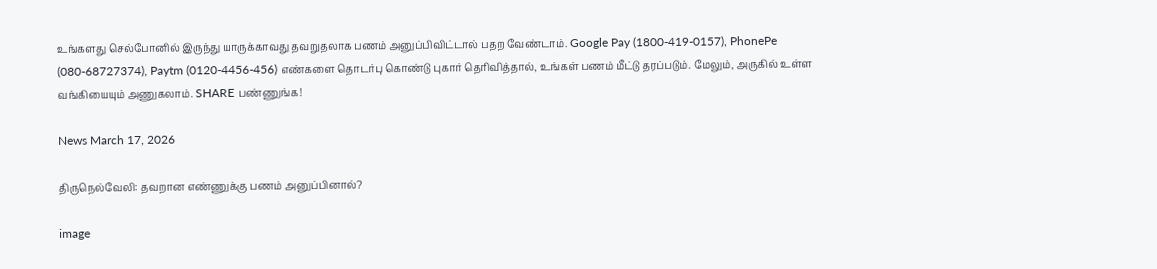உங்களது செல்போனில் இருந்து யாருக்காவது தவறுதலாக பணம் அனுப்பிவிட்டால் பதற வேண்டாம். Google Pay (1800-419-0157), PhonePe (080-68727374), Paytm (0120-4456-456) எண்களை தொடர்பு கொண்டு புகார் தெரிவித்தால், உங்கள் பணம் மீட்டு தரப்படும். மேலும், அருகில் உள்ள வங்கியையும் அணுகலாம். SHARE பண்ணுங்க!

News March 17, 2026

திருநெல்வேலி: தவறான எண்ணுக்கு பணம் அனுப்பினால்?

image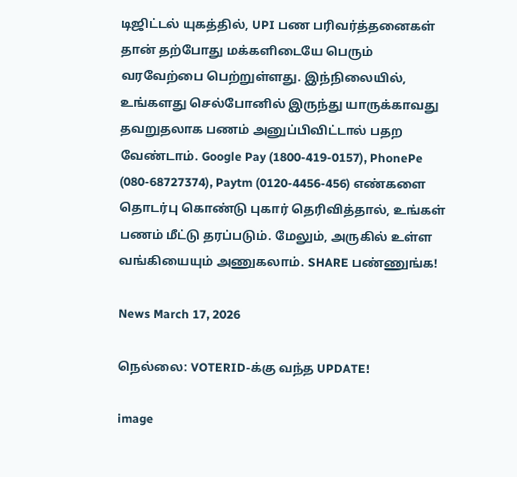டிஜிட்டல் யுகத்தில், UPI பண பரிவர்த்தனைகள் தான் தற்போது மக்களிடையே பெரும் வரவேற்பை பெற்றுள்ளது. இந்நிலையில், உங்களது செல்போனில் இருந்து யாருக்காவது தவறுதலாக பணம் அனுப்பிவிட்டால் பதற வேண்டாம். Google Pay (1800-419-0157), PhonePe (080-68727374), Paytm (0120-4456-456) எண்களை தொடர்பு கொண்டு புகார் தெரிவித்தால், உங்கள் பணம் மீட்டு தரப்படும். மேலும், அருகில் உள்ள வங்கியையும் அணுகலாம். SHARE பண்ணுங்க!

News March 17, 2026

நெல்லை: VOTERID-க்கு வந்த UPDATE!

image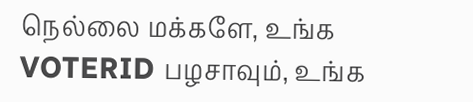நெல்லை மக்களே, உங்க VOTERID பழசாவும், உங்க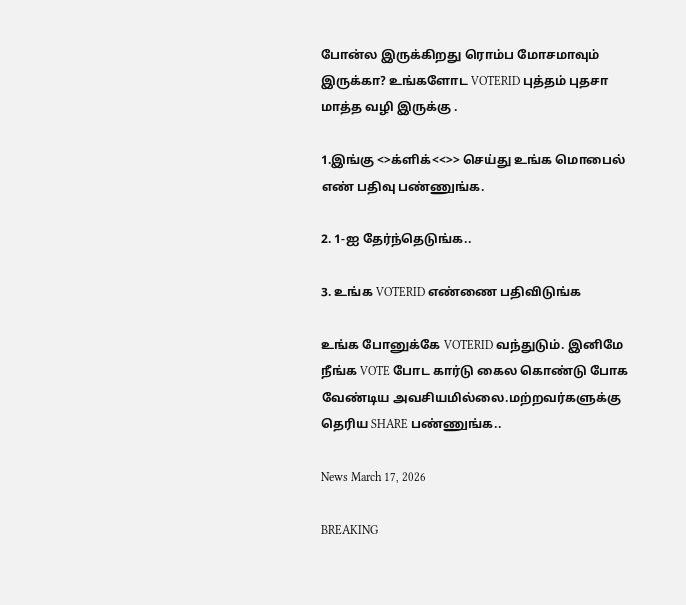போன்ல இருக்கிறது ரொம்ப மோசமாவும் இருக்கா? உங்களோட VOTERID புத்தம் புதசா மாத்த வழி இருக்கு .

1.இங்கு <>க்ளிக்<<>> செய்து உங்க மொபைல் எண் பதிவு பண்ணுங்க.

2. 1-ஐ தேர்ந்தெடுங்க..

3. உங்க VOTERID எண்ணை பதிவிடுங்க

உங்க போனுக்கே VOTERID வந்துடும். இனிமே நீங்க VOTE போட கார்டு கைல கொண்டு போக வேண்டிய அவசியமில்லை.மற்றவர்களுக்கு தெரிய SHARE பண்ணுங்க..

News March 17, 2026

BREAKING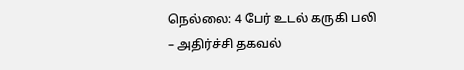நெல்லை: 4 பேர் உடல் கருகி பலி – அதிர்ச்சி தகவல்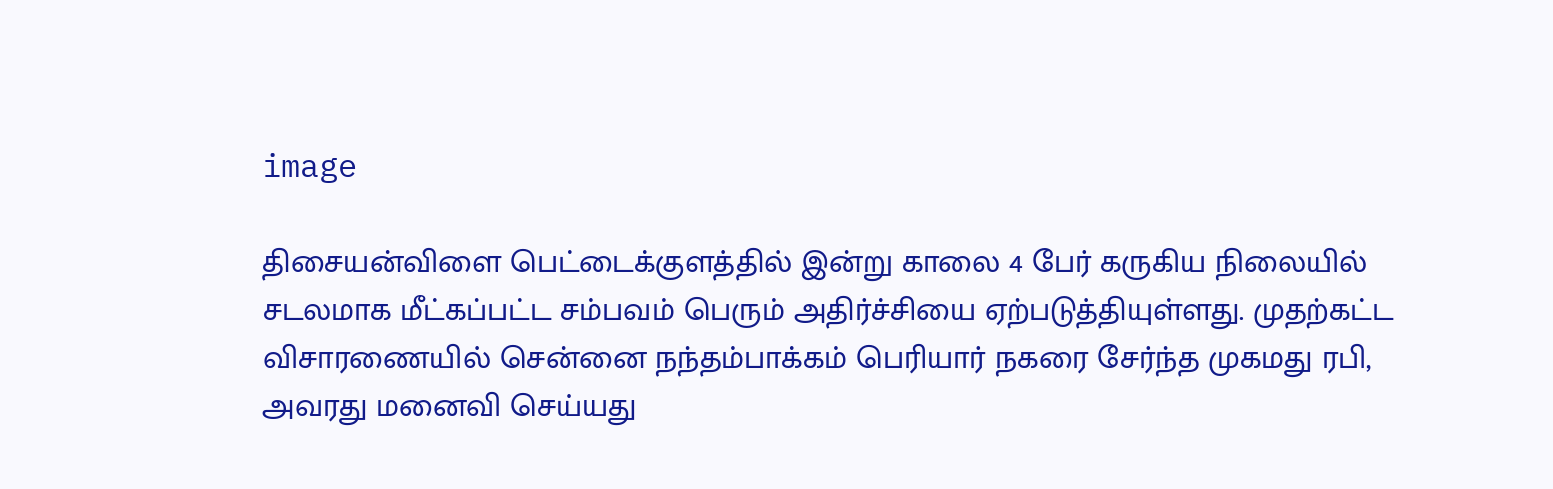image

திசையன்விளை பெட்டைக்குளத்தில் இன்று காலை 4 பேர் கருகிய நிலையில் சடலமாக மீட்கப்பட்ட சம்பவம் பெரும் அதிர்ச்சியை ஏற்படுத்தியுள்ளது. முதற்கட்ட விசாரணையில் சென்னை நந்தம்பாக்கம் பெரியார் நகரை சேர்ந்த முகமது ரபி, அவரது மனைவி செய்யது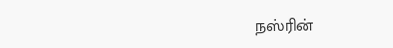நஸ்ரின்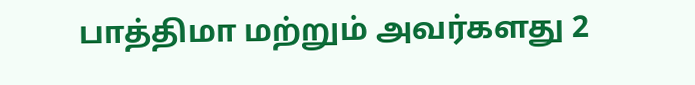பாத்திமா மற்றும் அவர்களது 2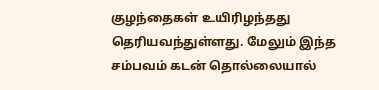குழந்தைகள் உயிரிழந்தது தெரியவந்துள்ளது. மேலும் இந்த சம்பவம் கடன் தொல்லையால்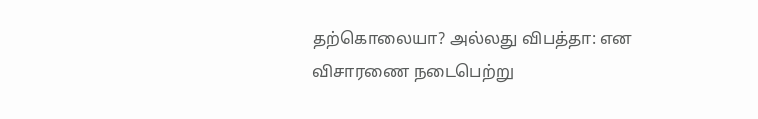தற்கொலையா? அல்லது விபத்தா: என விசாரணை நடைபெற்று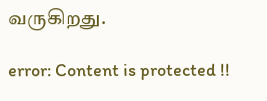வருகிறது.

error: Content is protected !!